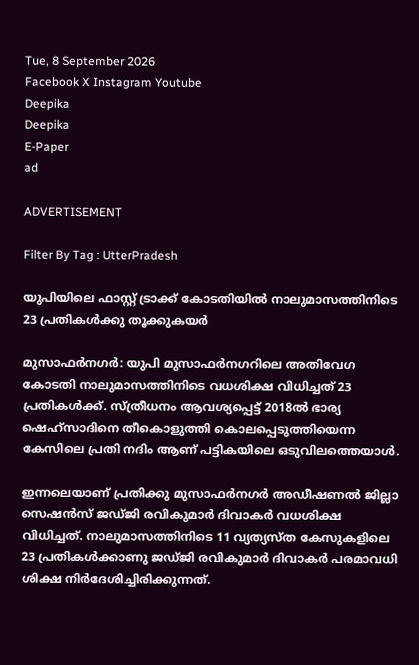Tue, 8 September 2026
Facebook X Instagram Youtube
Deepika
Deepika
E-Paper
ad

ADVERTISEMENT

Filter By Tag : UtterPradesh

യുപിയിലെ ഫാസ്റ്റ് ട്രാക്ക് കോടതിയിൽ നാലുമാസത്തിനിടെ 23 പ്രതികൾക്കു തൂക്കുകയർ

മുസാഫർനഗർ: യുപി മുസാഫർനഗറിലെ അതിവേഗ കോടതി നാലുമാസത്തിനിടെ വധശിക്ഷ വിധിച്ചത് 23 പ്രതികൾക്ക്. സ്ത്രീധനം ആവശ്യപ്പെട്ട് 2018ൽ ഭാര്യ ഷെഹ്സാദിനെ തീകൊളുത്തി കൊലപ്പെടുത്തിയെന്ന കേസിലെ പ്രതി നദിം ആണ് പട്ടികയിലെ ഒടുവിലത്തെയാൾ.

ഇന്നലെയാണ് പ്രതിക്കു മുസാഫർനഗർ അഡീഷണൽ ജില്ലാ സെഷൻസ് ജഡ്ജി രവികുമാർ ദിവാകർ വധശിക്ഷ വിധിച്ചത്. നാലുമാസത്തിനിടെ 11 വ്യത്യസ്ത കേസുകളിലെ 23 പ്രതികൾക്കാണു ജഡ്ജി രവികുമാർ ദിവാകർ പരമാവധി ശിക്ഷ നിർദേശിച്ചിരിക്കുന്നത്.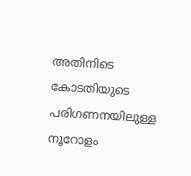അതിനിടെ കോടതിയുടെ പരിഗണനയിലുള്ള നൂറോളം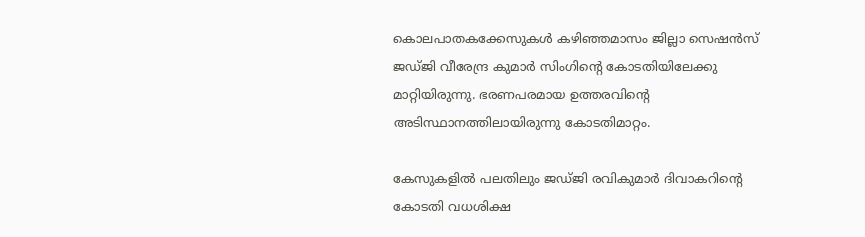കൊലപാതകക്കേസുകൾ കഴിഞ്ഞമാസം ജില്ലാ സെഷൻസ് ജഡ്ജി വീരേന്ദ്ര കുമാർ സിംഗിന്‍റെ കോടതിയിലേക്കു മാറ്റിയിരുന്നു. ഭരണപരമായ ഉത്തരവിന്‍റെ അടിസ്ഥാനത്തിലായിരുന്നു കോടതിമാറ്റം.

കേസുകളിൽ പലതിലും ജഡ്ജി രവികുമാർ ദിവാകറിന്‍റെ കോടതി വധശിക്ഷ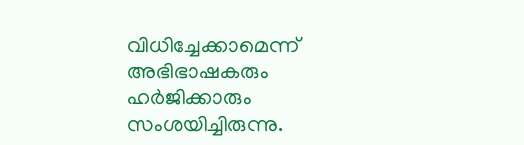വിധിച്ചേക്കാമെന്ന് അഭിഭാഷകരും ഹർജിക്കാരും സംശയിച്ചിരുന്നു.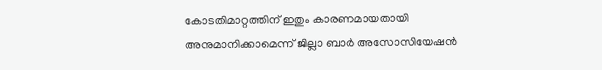കോടതിമാറ്റത്തിന് ഇതും കാരണമായതായി അനുമാനിക്കാമെന്ന് ജില്ലാ ബാർ അസോസിയേഷൻ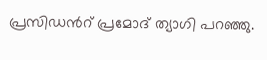പ്രസിഡന്‍റ് പ്രമോദ് ത്യാഗി പറഞ്ഞു.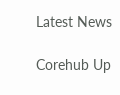Latest News

Corehub Up